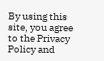By using this site, you agree to the Privacy Policy and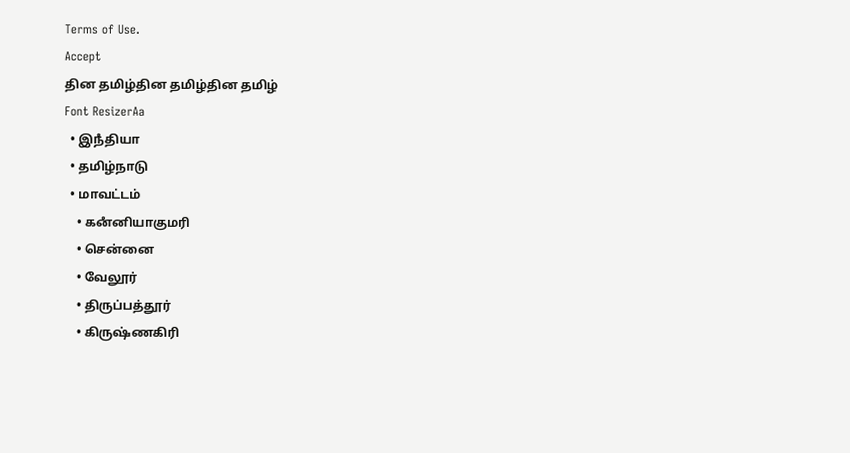Terms of Use.
Accept
தின தமிழ்தின தமிழ்தின தமிழ்
Font ResizerAa
  • இநஂதியா
  • தமிழ்நாடு
  • மாவட்டம்
    • கனஂனியாகுமரி
    • சென்னை
    • வேலூர்
    • திருப்பத்தூர்
    • கிருஷ்ணகிரி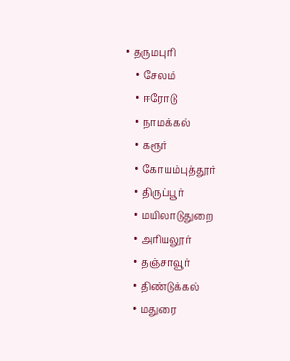• தருமபுரி
    • சேலம்
    • ஈரோடு
    • நாமக்கல்
    • கரூர்
    • கோயம்புத்தூர்
    • திருப்பூர்
    • மயிலாடுதுறை
    • அரியலூர்
    • தஞ்சாவூர்
    • திண்டுக்கல்
    • மதுரை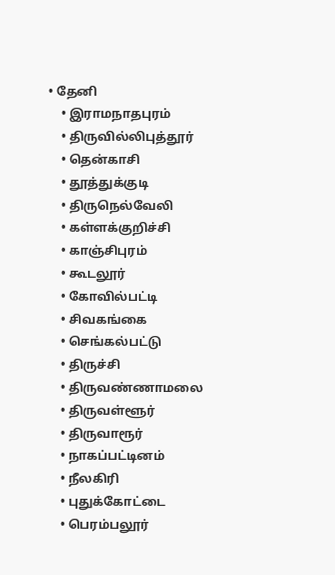• தேனி
    • இராமநாதபுரம்
    • திருவில்லிபுத்தூர்
    • தென்காசி
    • தூத்துக்குடி
    • திருநெல்வேலி
    • கள்ளக்குறிச்சி
    • காஞ்சிபுரம்
    • கூடலூர்
    • கோவில்பட்டி
    • சிவகங்கை
    • செங்கல்பட்டு
    • திருச்சி
    • திருவண்ணாமலை
    • திருவள்ளூர்
    • திருவாரூர்
    • நாகப்பட்டினம்
    • நீலகிரி
    • புதுக்கோட்டை
    • பெரம்பலூர்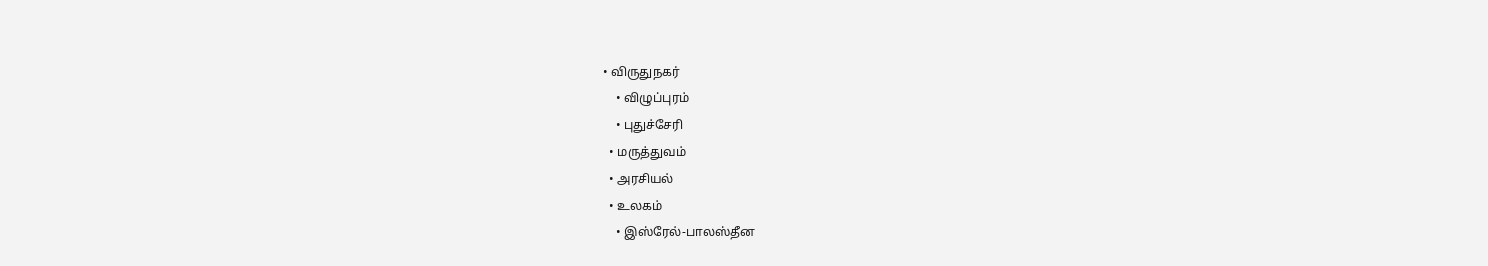• விருதுநகர்
    • விழுப்புரம்
    • புதுச்சேரி
  • மருத்துவம்
  • அரசியல்
  • உலகம்
    • இஸ்ரேல்-பாலஸ்தீன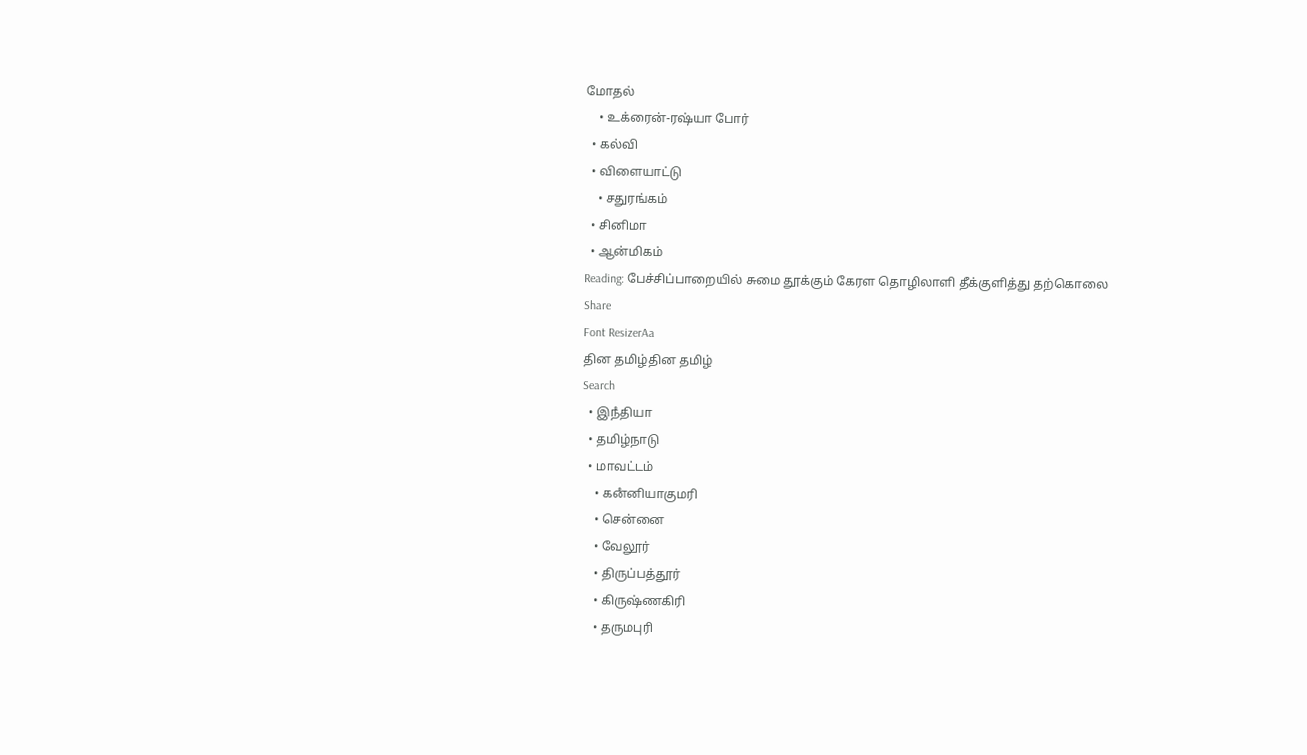மோதல்
    • உக்ரைன்-ரஷ்யா போர்
  • கல்வி
  • விளையாட்டு
    • சதுரங்கம்
  • சினிமா
  • ஆன்மிகம்
Reading: பேச்சிப்பாறையில் சுமை தூக்கும் கேரள தொழிலாளி தீக்குளித்து தற்கொலை
Share
Font ResizerAa
தின தமிழ்தின தமிழ்
Search
  • இநஂதியா
  • தமிழ்நாடு
  • மாவட்டம்
    • கனஂனியாகுமரி
    • சென்னை
    • வேலூர்
    • திருப்பத்தூர்
    • கிருஷ்ணகிரி
    • தருமபுரி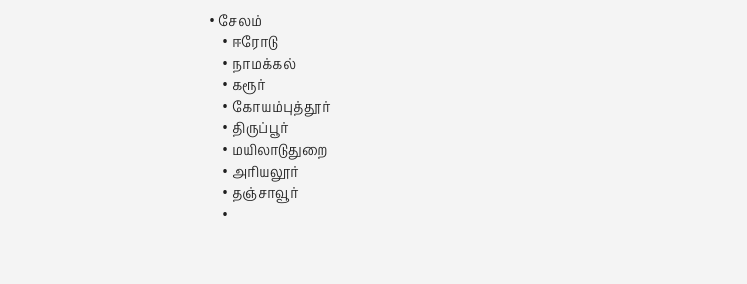• சேலம்
    • ஈரோடு
    • நாமக்கல்
    • கரூர்
    • கோயம்புத்தூர்
    • திருப்பூர்
    • மயிலாடுதுறை
    • அரியலூர்
    • தஞ்சாவூர்
    •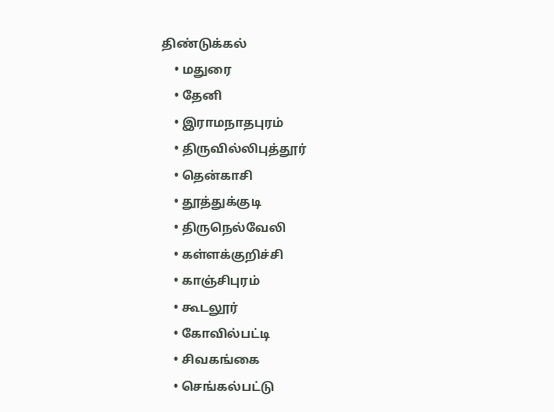திண்டுக்கல்
    • மதுரை
    • தேனி
    • இராமநாதபுரம்
    • திருவில்லிபுத்தூர்
    • தென்காசி
    • தூத்துக்குடி
    • திருநெல்வேலி
    • கள்ளக்குறிச்சி
    • காஞ்சிபுரம்
    • கூடலூர்
    • கோவில்பட்டி
    • சிவகங்கை
    • செங்கல்பட்டு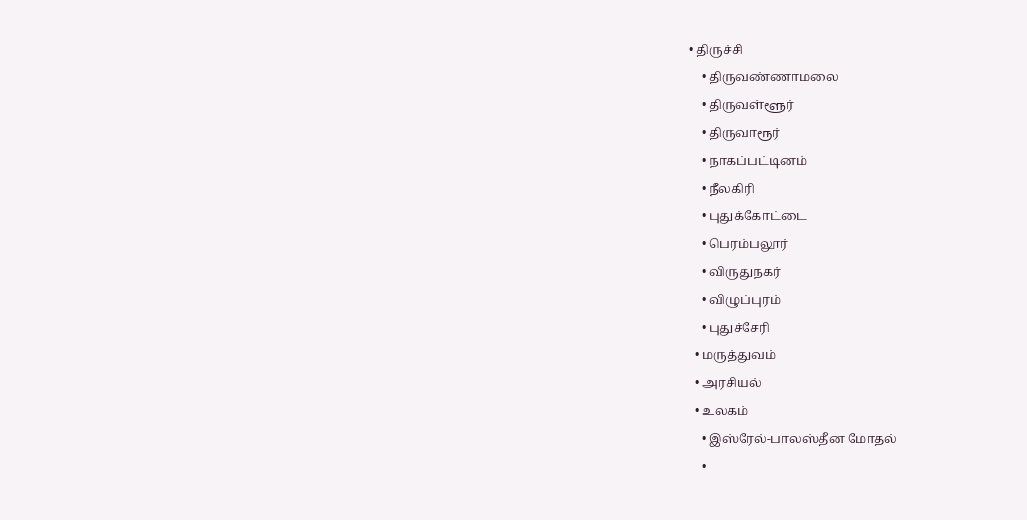• திருச்சி
    • திருவண்ணாமலை
    • திருவள்ளூர்
    • திருவாரூர்
    • நாகப்பட்டினம்
    • நீலகிரி
    • புதுக்கோட்டை
    • பெரம்பலூர்
    • விருதுநகர்
    • விழுப்புரம்
    • புதுச்சேரி
  • மருத்துவம்
  • அரசியல்
  • உலகம்
    • இஸ்ரேல்-பாலஸ்தீன மோதல்
    •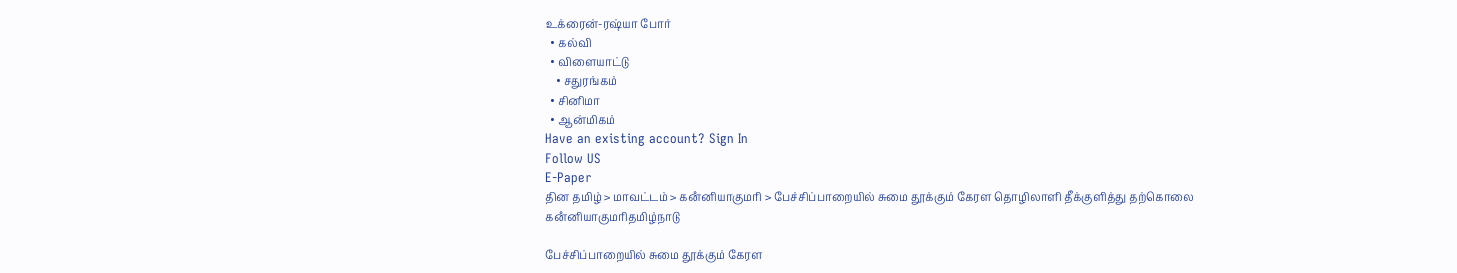உக்ரைன்-ரஷ்யா போர்
  • கல்வி
  • விளையாட்டு
    • சதுரங்கம்
  • சினிமா
  • ஆன்மிகம்
Have an existing account? Sign In
Follow US
E-Paper
தின தமிழ் > மாவட்டம் > கனஂனியாகுமரி > பேச்சிப்பாறையில் சுமை தூக்கும் கேரள தொழிலாளி தீக்குளித்து தற்கொலை
கனஂனியாகுமரிதமிழ்நாடு

பேச்சிப்பாறையில் சுமை தூக்கும் கேரள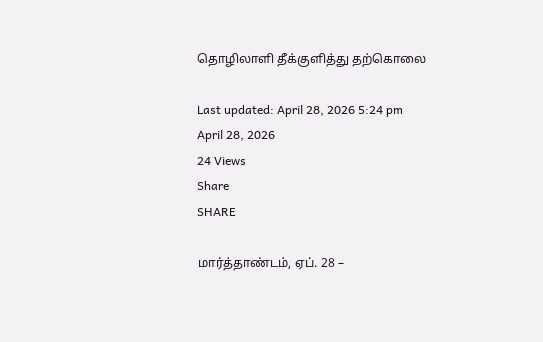தொழிலாளி தீக்குளித்து தற்கொலை

Last updated: April 28, 2026 5:24 pm
April 28, 2026
24 Views
Share
SHARE

மார்த்தாண்டம், ஏப். 28 –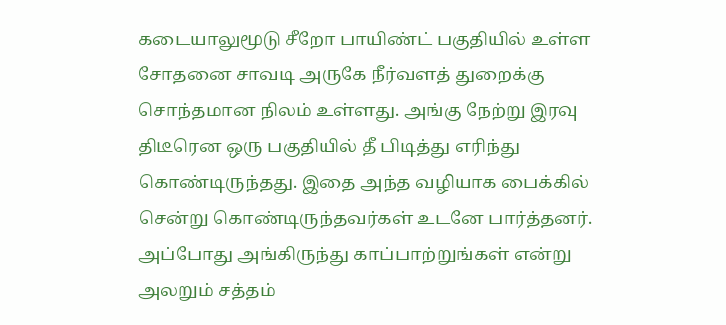கடையாலுமூடு சீறோ பாயிண்ட் பகுதியில் உள்ள சோதனை சாவடி அருகே நீர்வளத் துறைக்கு சொந்தமான நிலம் உள்ளது. அங்கு நேற்று இரவு திடீரென ஒரு பகுதியில் தீ பிடித்து எரிந்து கொண்டிருந்தது. இதை அந்த வழியாக பைக்கில் சென்று கொண்டிருந்தவர்கள் உடனே பார்த்தனர். அப்போது அங்கிருந்து காப்பாற்றுங்கள் என்று அலறும் சத்தம்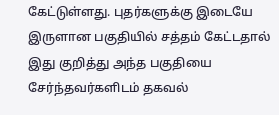கேட்டுள்ளது. புதர்களுக்கு இடையே இருளான பகுதியில் சத்தம் கேட்டதால் இது குறித்து அந்த பகுதியை சேர்ந்தவர்களிடம் தகவல்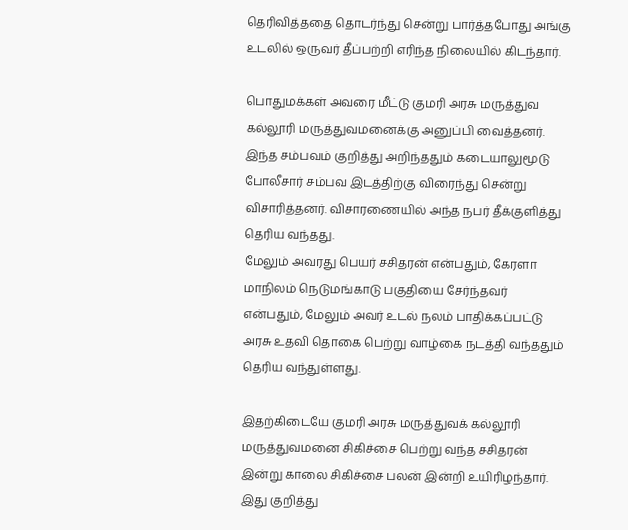தெரிவித்ததை தொடர்ந்து சென்று பார்த்தபோது அங்கு உடலில் ஒருவர் தீப்பற்றி எரிந்த நிலையில் கிடந்தார்.

பொதுமக்கள் அவரை மீட்டு குமரி அரசு மருத்துவ கல்லூரி மருத்துவமனைக்கு அனுப்பி வைத்தனர். இந்த சம்பவம் குறித்து அறிந்ததும் கடையாலுமூடு போலீசார் சம்பவ இடத்திற்கு விரைந்து சென்று விசாரித்தனர். விசாரணையில் அந்த நபர் தீக்குளித்து தெரிய வந்தது.
மேலும் அவரது பெயர் சசிதரன் என்பதும், கேரளா மாநிலம் நெடுமங்காடு பகுதியை சேர்ந்தவர் என்பதும், மேலும் அவர் உடல் நலம் பாதிக்கப்பட்டு அரசு உதவி தொகை பெற்று வாழ்கை நடத்தி வந்ததும் தெரிய வந்துள்ளது.

இதற்கிடையே குமரி அரசு மருத்துவக் கல்லூரி மருத்துவமனை சிகிச்சை பெற்று வந்த சசிதரன் இன்று காலை சிகிச்சை பலன் இன்றி உயிரிழந்தார். இது குறித்து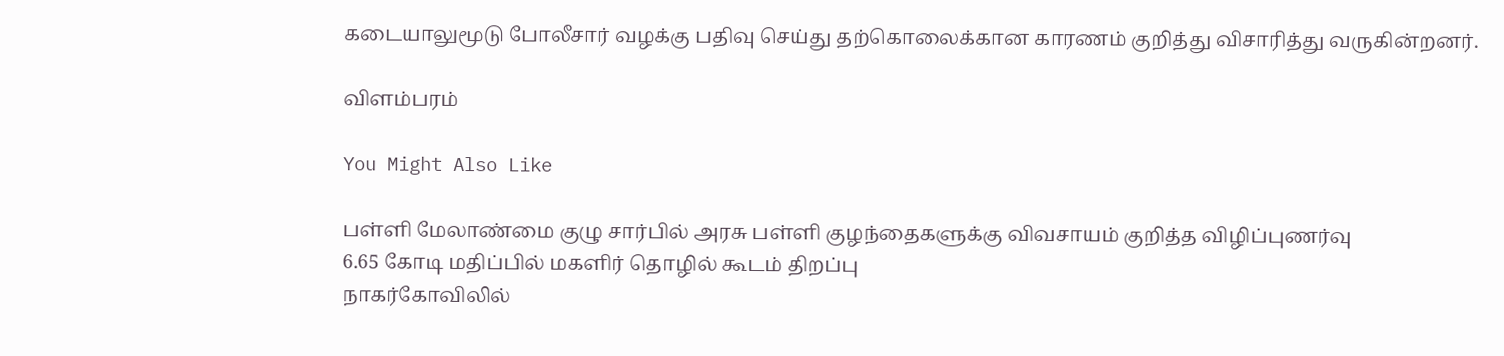கடையாலுமூடு போலீசார் வழக்கு பதிவு செய்து தற்கொலைக்கான காரணம் குறித்து விசாரித்து வருகின்றனர்.

விளம்பரம்

You Might Also Like

பள்ளி மேலாண்மை குழு சார்பில் அரசு பள்ளி குழந்தைகளுக்கு விவசாயம் குறித்த விழிப்புணர்வு
6.65 கோடி மதிப்பில் மகளிர் தொழில் கூடம் திறப்பு
நாகர்கோவிலில்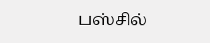பஸ்சில்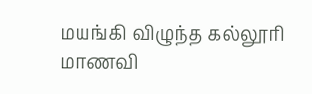மயங்கி விழுந்த கல்லூரி மாணவி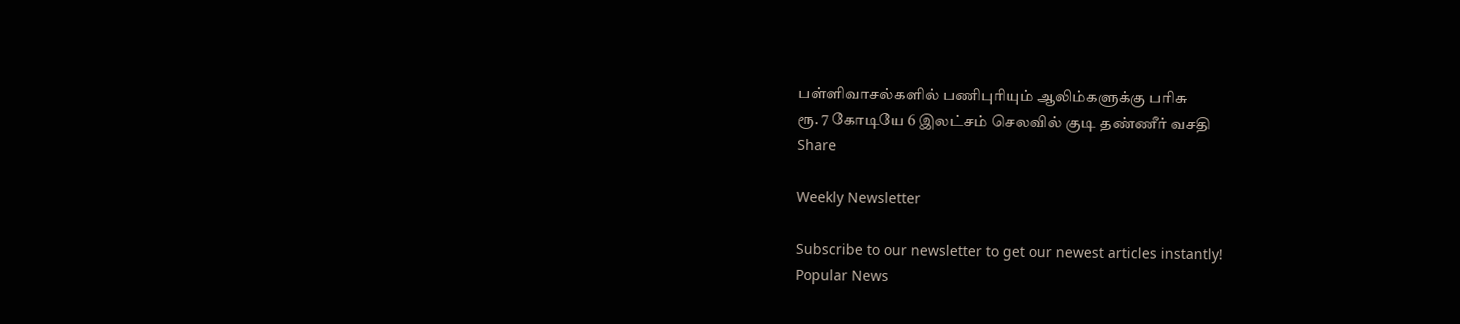பள்ளிவாசல்களில் பணிபுரியும் ஆலிம்களுக்கு பரிசு
ரூ. 7 கோடியே 6 இலட்சம் செலவில் குடி தண்ணீர் வசதி
Share

Weekly Newsletter

Subscribe to our newsletter to get our newest articles instantly!
Popular News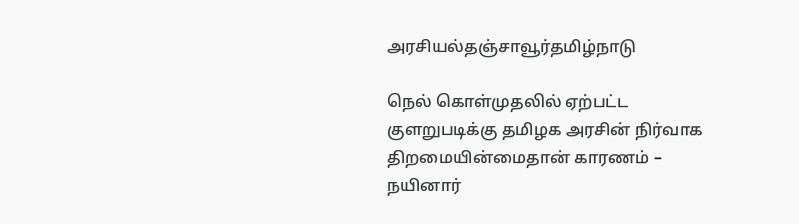அரசியல்தஞ்சாவூர்தமிழ்நாடு

நெல் கொள்முதலில் ஏற்பட்ட குளறுபடிக்கு தமிழக அரசின் நிர்வாக திறமையின்மைதான் காரணம் – நயினார்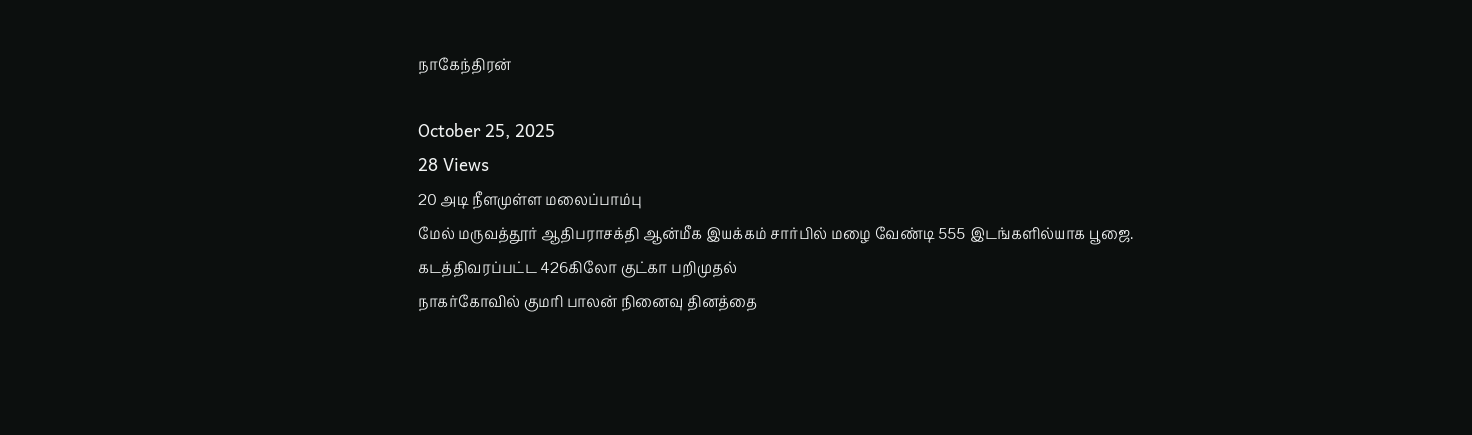நாகேந்திரன்

October 25, 2025
28 Views
20 அடி நீளமுள்ள மலைப்பாம்பு
மேல் மருவத்தூர் ஆதிபராசக்தி ஆன்மீக இயக்கம் சார்பில் மழை வேண்டி 555 இடங்களில்யாக பூஜை.
கடத்திவரப்பட்ட 426கிலோ குட்கா பறிமுதல்
நாகர்கோவில் குமரி பாலன் நினைவு தினத்தை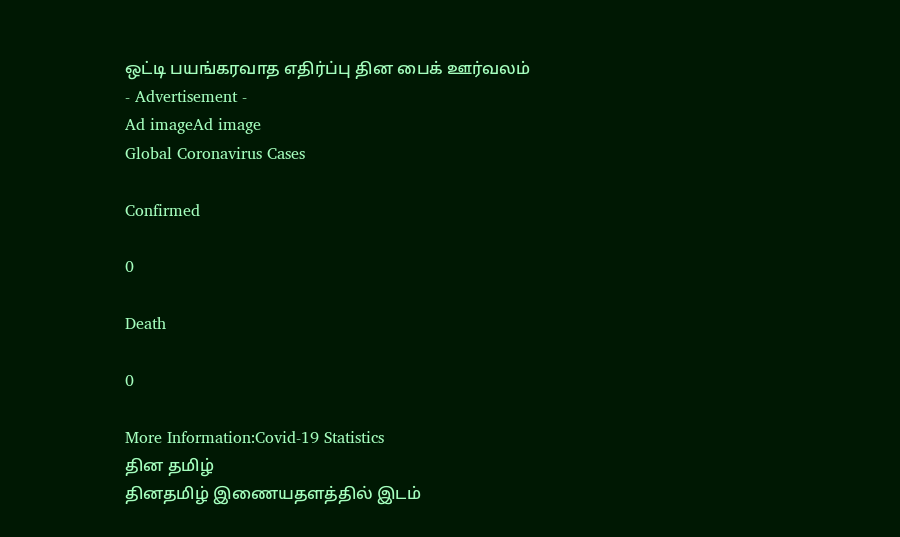ஒட்டி பயங்கரவாத எதிர்ப்பு தின பைக் ஊர்வலம்
- Advertisement -
Ad imageAd image
Global Coronavirus Cases

Confirmed

0

Death

0

More Information:Covid-19 Statistics
தின தமிழ்
தினதமிழ் இணையதளத்தில் இடம்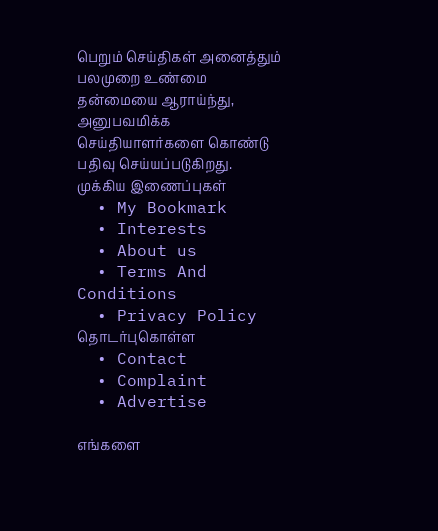பெறும் செய்திகள் அனைத்தும் பலமுறை உண்மை தன்மையை ஆராய்ந்து, அனுபவமிக்க செய்தியாளர்களை கொண்டு பதிவு செய்யப்படுகிறது.
முக்கிய இணைப்புகள்
  • My Bookmark
  • Interests
  • About us
  • Terms And Conditions
  • Privacy Policy
தொடர்புகொள்ள
  • Contact
  • Complaint
  • Advertise

எங்களை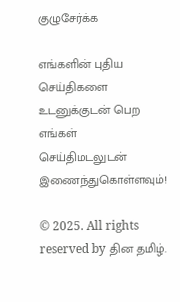குழுசேர்க்க

எங்களின் புதிய செய்திகளை உடனுக்குடன் பெற எங்கள் செய்திமடலுடன் இணைந்துகொள்ளவும்!

© 2025. All rights reserved by தின தமிழ்.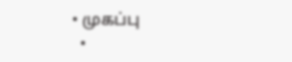• முகப்பு
  •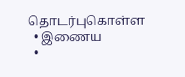தொடர்புகொள்ள
  • இணைய
  •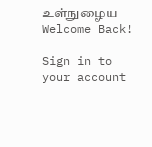உள்நுழைய
Welcome Back!

Sign in to your account